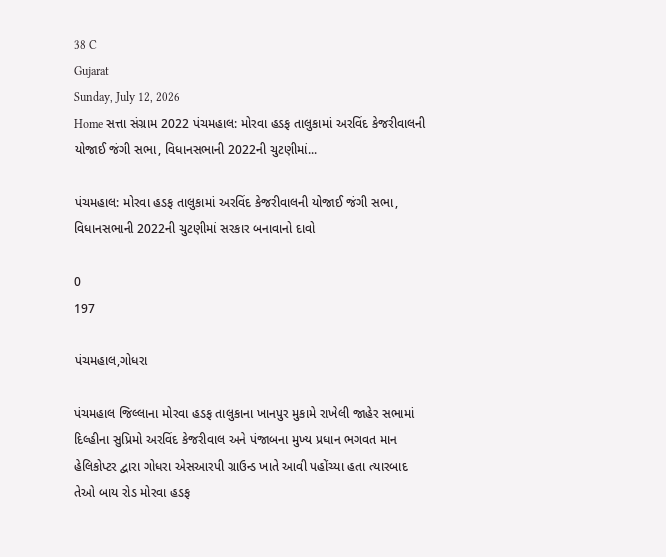38 C
Gujarat
Sunday, July 12, 2026
Home સત્તા સંગ્રામ 2022 પંચમહાલ: મોરવા હડફ તાલુકામાં અરવિંદ કેજરીવાલની યોજાઈ જંગી સભા, વિધાનસભાની 2022ની ચુટણીમાં...

પંચમહાલ: મોરવા હડફ તાલુકામાં અરવિંદ કેજરીવાલની યોજાઈ જંગી સભા, વિધાનસભાની 2022ની ચુટણીમાં સરકાર બનાવાનો દાવો

0
197

પંચમહાલ,ગોધરા

પંચમહાલ જિલ્લાના મોરવા હડફ તાલુકાના ખાનપુર મુકામે રાખેલી જાહેર સભામાં દિલ્હીના સુપ્રિમો અરવિંદ કેજરીવાલ અને પંજાબના મુખ્ય પ્રધાન ભગવત માન હેલિકોપ્ટર દ્વારા ગોધરા એસઆરપી ગ્રાઉન્ડ ખાતે આવી પહોંચ્યા હતા ત્યારબાદ તેઓ બાય રોડ મોરવા હડફ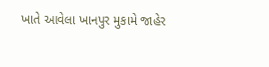ખાતે આવેલા ખાનપુર મુકામે જાહેર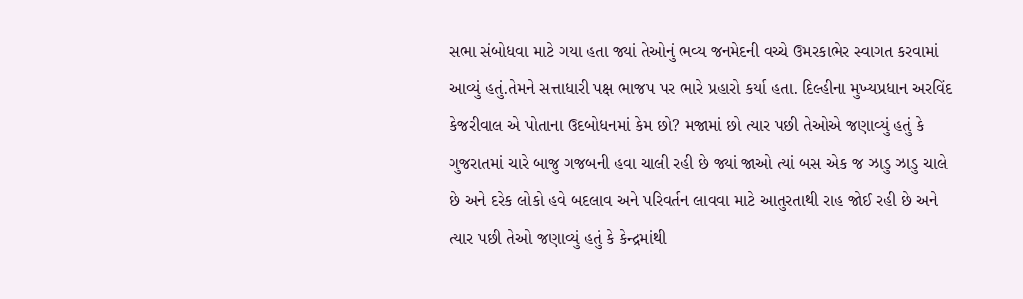સભા સંબોધવા માટે ગયા હતા જ્યાં તેઓનું ભવ્ય જનમેદની વચ્ચે ઉમરકાભેર સ્વાગત કરવામાં આવ્યું હતું.તેમને સત્તાધારી પક્ષ ભાજપ પર ભારે પ્રહારો કર્યા હતા. દિલ્હીના મુખ્યપ્રધાન અરવિંદ કેજરીવાલ એ પોતાના ઉદબોધનમાં કેમ છો? મજામાં છો ત્યાર પછી તેઓએ જણાવ્યું હતું કે ગુજરાતમાં ચારે બાજુ ગજબની હવા ચાલી રહી છે જ્યાં જાઓ ત્યાં બસ એક જ ઝાડુ ઝાડુ ચાલે છે અને દરેક લોકો હવે બદલાવ અને પરિવર્તન લાવવા માટે આતુરતાથી રાહ જોઈ રહી છે અને ત્યાર પછી તેઓ જણાવ્યું હતું કે કેન્દ્રમાંથી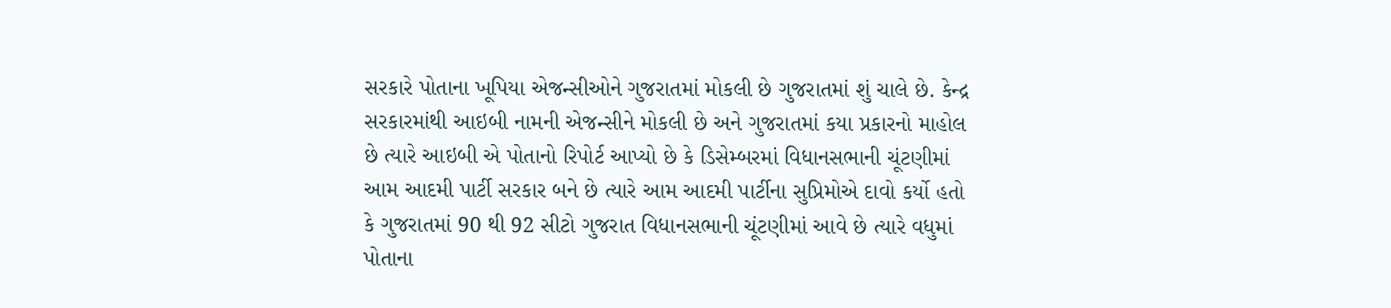સરકારે પોતાના ખૂપિયા એજન્સીઓને ગુજરાતમાં મોકલી છે ગુજરાતમાં શું ચાલે છે. કેન્દ્ર સરકારમાંથી આઇબી નામની એજન્સીને મોકલી છે અને ગુજરાતમાં કયા પ્રકારનો માહોલ છે ત્યારે આઇબી એ પોતાનો રિપોર્ટ આપ્યો છે કે ડિસેમ્બરમાં વિધાનસભાની ચૂંટણીમાં આમ આદમી પાર્ટી સરકાર બને છે ત્યારે આમ આદમી પાર્ટીના સુપ્રિમોએ દાવો કર્યો હતો કે ગુજરાતમાં 90 થી 92 સીટો ગુજરાત વિધાનસભાની ચૂંટણીમાં આવે છે ત્યારે વધુમાં પોતાના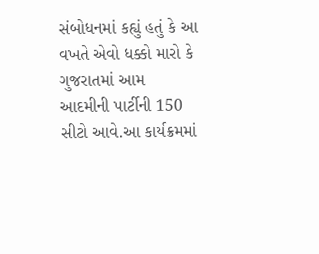સંબોધનમાં કહ્યું હતું કે આ વખતે એવો ધક્કો મારો કે ગુજરાતમાં આમ આદમીની પાર્ટીની 150 સીટો આવે.આ કાર્યક્રમમાં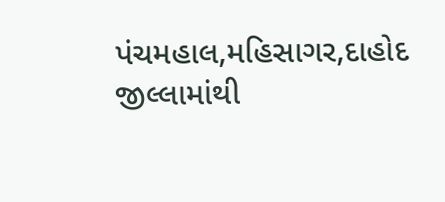પંચમહાલ,મહિસાગર,દાહોદ જીલ્લામાંથી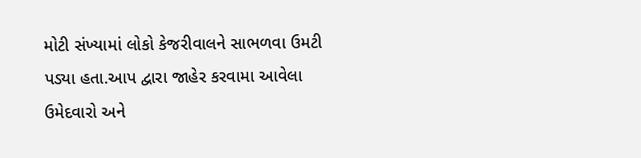મોટી સંખ્યામાં લોકો કેજરીવાલને સાભળવા ઉમટી પડ્યા હતા.આપ દ્વારા જાહેર કરવામા આવેલા ઉમેદવારો અને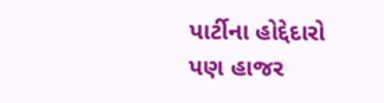પાર્ટીના હોદ્દેદારો પણ હાજર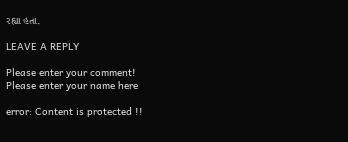રહ્યા હતા.

LEAVE A REPLY

Please enter your comment!
Please enter your name here

error: Content is protected !!